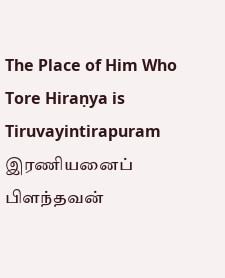The Place of Him Who Tore Hiraṇya is Tiruvayintirapuram
இரணியனைப் பிளந்தவன்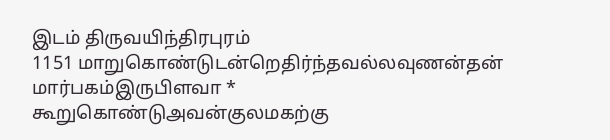இடம் திருவயிந்திரபுரம்
1151 மாறுகொண்டுடன்றெதிர்ந்தவல்லவுணன்தன்
மார்பகம்இருபிளவா *
கூறுகொண்டுஅவன்குலமகற்கு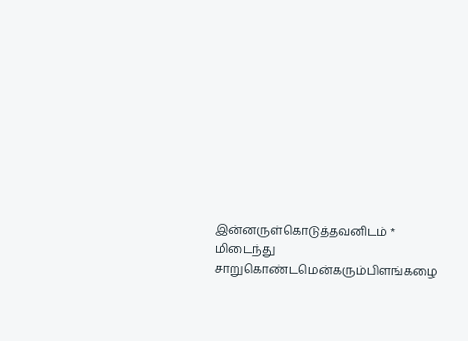இன்னருள்கொடுத்தவனிடம் * மிடைந்து
சாறுகொண்டமென்கரும்பிளங்கழை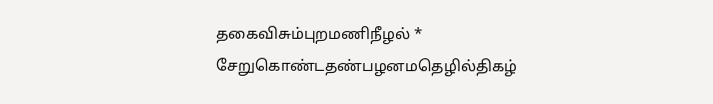தகைவிசும்புறமணிநீழல் *
சேறுகொண்டதண்பழனமதெழில்திகழ்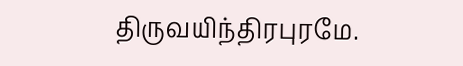திருவயிந்திரபுரமே.